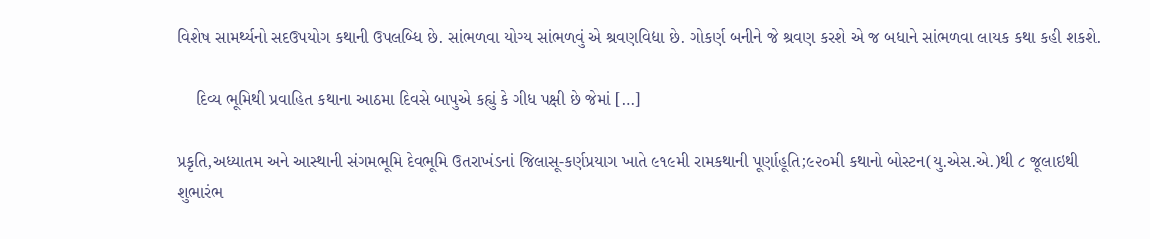વિશેષ સામર્થ્યનો સદઉપયોગ કથાની ઉપલબ્ધિ છે. સાંભળવા યોગ્ય સાંભળવું એ શ્રવણવિદ્યા છે. ગોકર્ણ બનીને જે શ્રવણ કરશે એ જ બધાને સાંભળવા લાયક કથા કહી શકશે.

    દિવ્ય ભૂમિથી પ્રવાહિત કથાના આઠમા દિવસે બાપુએ કહ્યું કે ગીધ પક્ષી છે જેમાં […]

પ્રકૃતિ,અધ્યાતમ અને આસ્થાની સંગમભૂમિ દેવભૂમિ ઉતરાખંડનાં જિલાસૂ-કર્ણપ્રયાગ ખાતે ૯૧૯મી રામકથાની પૂર્ણાહૂતિ;૯૨૦મી કથાનો બોસ્ટન(યુ.એસ.એ.)થી ૮ જૂલાઇથી શુભારંભ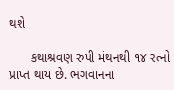થશે

      કથાશ્રવણ રુપી મંથનથી ૧૪ રત્નો પ્રાપ્ત થાય છે. ભગવાનના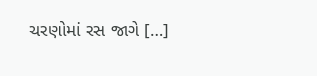ચરણોમાં રસ જાગે […]